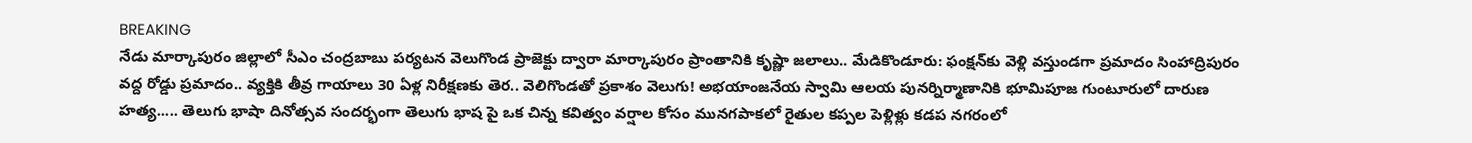BREAKING
నేడు మార్కాపురం జిల్లాలో సీఎం చంద్రబాబు పర్యటన వెలుగొండ ప్రాజెక్టు ద్వారా మార్కాపురం ప్రాంతానికి కృష్ణా జలాలు.. మేడికొండూరు: ఫంక్షన్‌కు వెళ్లి వస్తుండగా ప్రమాదం సింహాద్రిపురం వద్ద రోడ్డు ప్రమాదం.. వ్యక్తికి తీవ్ర గాయాలు 30 ఏళ్ల నిరీక్షణకు తెర.. వెలిగొండతో ప్రకాశం వెలుగు! అభయాంజనేయ స్వామి ఆలయ పునర్నిర్మాణానికి భూమిపూజ గుంటూరులో దారుణ హత్య..... తెలుగు భాషా దినోత్సవ సందర్భంగా తెలుగు భాష పై ఒక చిన్న కవిత్వం వర్షాల కోసం మునగపాకలో రైతుల కప్పల పెళ్లిళ్లు కడప నగరంలో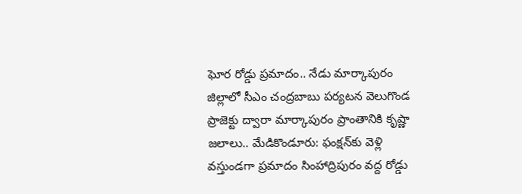ఘోర రోడ్డు ప్రమాదం.. నేడు మార్కాపురం జిల్లాలో సీఎం చంద్రబాబు పర్యటన వెలుగొండ ప్రాజెక్టు ద్వారా మార్కాపురం ప్రాంతానికి కృష్ణా జలాలు.. మేడికొండూరు: ఫంక్షన్‌కు వెళ్లి వస్తుండగా ప్రమాదం సింహాద్రిపురం వద్ద రోడ్డు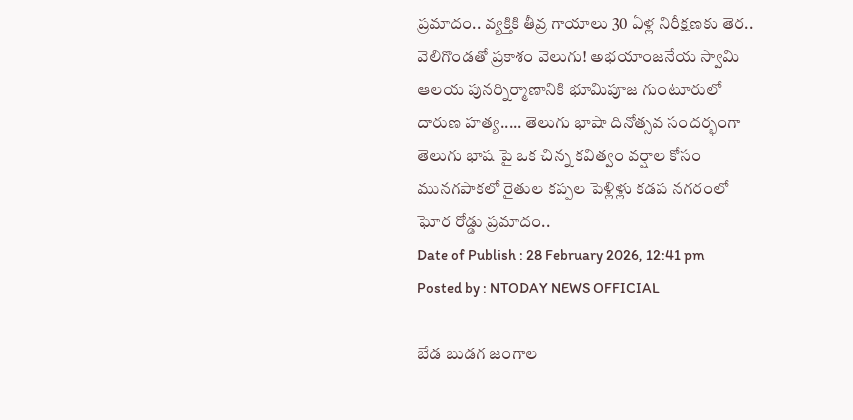ప్రమాదం.. వ్యక్తికి తీవ్ర గాయాలు 30 ఏళ్ల నిరీక్షణకు తెర.. వెలిగొండతో ప్రకాశం వెలుగు! అభయాంజనేయ స్వామి ఆలయ పునర్నిర్మాణానికి భూమిపూజ గుంటూరులో దారుణ హత్య..... తెలుగు భాషా దినోత్సవ సందర్భంగా తెలుగు భాష పై ఒక చిన్న కవిత్వం వర్షాల కోసం మునగపాకలో రైతుల కప్పల పెళ్లిళ్లు కడప నగరంలో ఘోర రోడ్డు ప్రమాదం..
Date of Publish : 28 February 2026, 12:41 pm
Posted by : NTODAY NEWS OFFICIAL

బేడ బుడగ జంగాల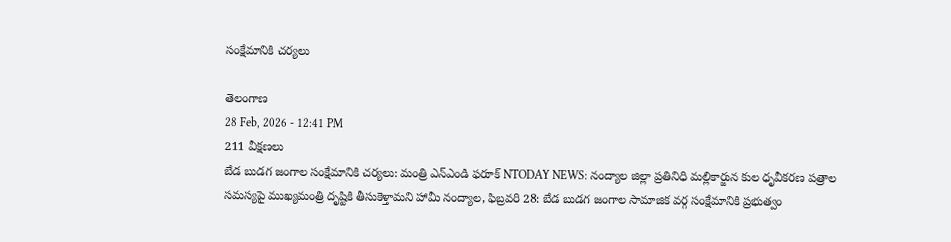సంక్షేమానికి చర్యలు

తెలంగాణ
28 Feb, 2026 - 12:41 PM
211 వీక్షణలు
బేడ బుడగ జంగాల సంక్షేమానికి చర్యలు: మంత్రి ఎన్ఎండి ఫరూక్ NTODAY NEWS: నంద్యాల జిల్లా ప్రతినిధి మల్లికార్జున కుల ధృవీకరణ పత్రాల సమస్యపై ముఖ్యమంత్రి దృష్టికి తీసుకెళ్తామని హామీ నంద్యాల, ఫిబ్రవరి 28: బేడ బుడగ జంగాల సామాజిక వర్గ సంక్షేమానికి ప్రభుత్వం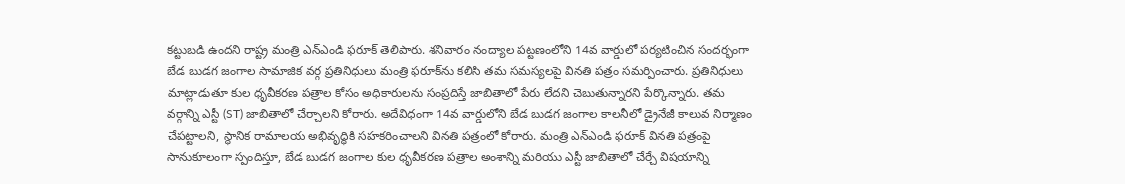కట్టుబడి ఉందని రాష్ట్ర మంత్రి ఎన్ఎండి ఫరూక్ తెలిపారు. శనివారం నంద్యాల పట్టణంలోని 14వ వార్డులో పర్యటించిన సందర్భంగా బేడ బుడగ జంగాల సామాజిక వర్గ ప్రతినిధులు మంత్రి ఫరూక్‌ను కలిసి తమ సమస్యలపై వినతి పత్రం సమర్పించారు. ప్రతినిధులు మాట్లాడుతూ కుల ధృవీకరణ పత్రాల కోసం అధికారులను సంప్రదిస్తే జాబితాలో పేరు లేదని చెబుతున్నారని పేర్కొన్నారు. తమ వర్గాన్ని ఎస్టీ (ST) జాబితాలో చేర్చాలని కోరారు. అదేవిధంగా 14వ వార్డులోని బేడ బుడగ జంగాల కాలనీలో డ్రైనేజీ కాలువ నిర్మాణం చేపట్టాలని, స్థానిక రామాలయ అభివృద్ధికి సహకరించాలని వినతి పత్రంలో కోరారు. మంత్రి ఎన్ఎండి ఫరూక్ వినతి పత్రంపై సానుకూలంగా స్పందిస్తూ, బేడ బుడగ జంగాల కుల ధృవీకరణ పత్రాల అంశాన్ని మరియు ఎస్టీ జాబితాలో చేర్చే విషయాన్ని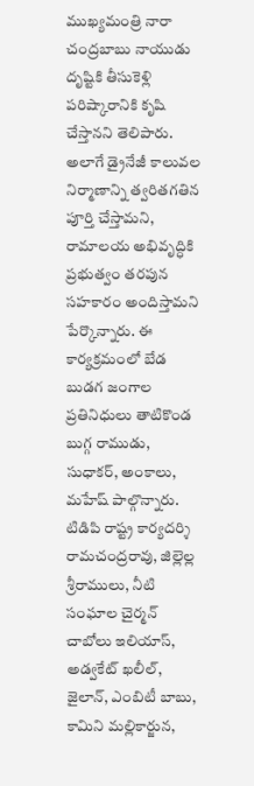ముఖ్యమంత్రి నారా చంద్రబాబు నాయుడు దృష్టికి తీసుకెళ్లి పరిష్కారానికి కృషి చేస్తానని తెలిపారు. అలాగే డ్రైనేజీ కాలువల నిర్మాణాన్ని త్వరితగతిన పూర్తి చేస్తామని, రామాలయ అభివృద్ధికి ప్రభుత్వం తరపున సహకారం అందిస్తామని పేర్కొన్నారు. ఈ కార్యక్రమంలో బేడ బుడగ జంగాల ప్రతినిధులు తాటికొండ బుగ్గ రాముడు, సుధాకర్, అంకాలు, మహేష్ పాల్గొన్నారు. టిడిపి రాష్ట్ర కార్యదర్శి రామచంద్రరావు, జిల్లెల్ల శ్రీరాములు, నీటి సంఘాల చైర్మన్ చాబోలు ఇలియాస్, అడ్వకేట్ ఖలీల్, జైలాన్, ఎంబిటీ బాబు, కామిని మల్లికార్జున,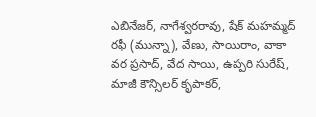ఎబినేజర్, నాగేశ్వరరావు, షేక్ మహమ్మద్ రఫీ (మున్నా), వేణు, సాయిరాం, వాకా వర ప్రసాద్, వేద సాయి, ఉప్పరి సురేష్, మాజీ కౌన్సిలర్ కృపాకర్,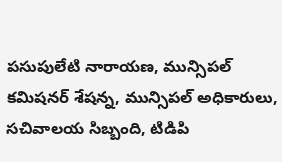పసుపులేటి నారాయణ, మున్సిపల్ కమిషనర్ శేషన్న, మున్సిపల్ అధికారులు, సచివాలయ సిబ్బంది, టిడిపి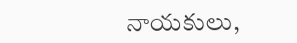నాయకులు,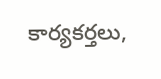కార్యకర్తలు,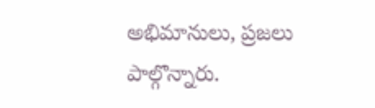అభిమానులు, ప్రజలు పాల్గొన్నారు.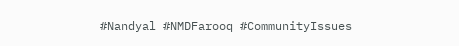#Nandyal #NMDFarooq #CommunityIssues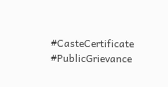#CasteCertificate #PublicGrievance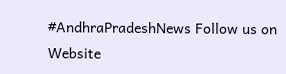#AndhraPradeshNews Follow us on Website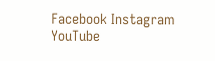Facebook Instagram YouTube